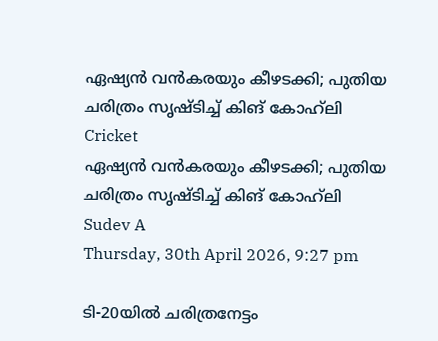ഏഷ്യന്‍ വന്‍കരയും കീഴടക്കി; പുതിയ ചരിത്രം സൃഷ്ടിച്ച് കിങ് കോഹ്‌ലി
Cricket
ഏഷ്യന്‍ വന്‍കരയും കീഴടക്കി; പുതിയ ചരിത്രം സൃഷ്ടിച്ച് കിങ് കോഹ്‌ലി
Sudev A
Thursday, 30th April 2026, 9:27 pm

ടി-20യില്‍ ചരിത്രനേട്ടം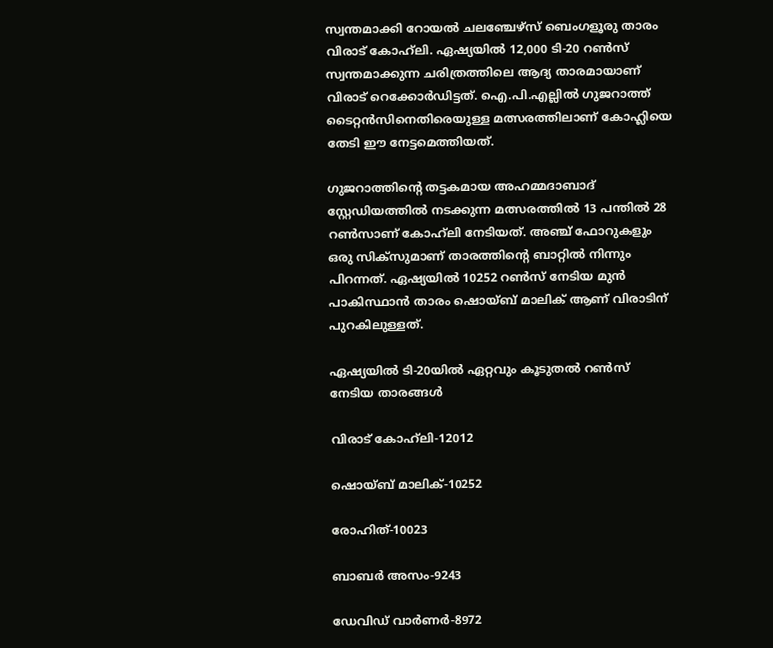സ്വന്തമാക്കി റോയല്‍ ചലഞ്ചേഴ്സ് ബെംഗളൂരു താരം വിരാട് കോഹ്‌ലി. ഏഷ്യയില്‍ 12,000 ടി-20 റണ്‍സ് സ്വന്തമാക്കുന്ന ചരിത്രത്തിലെ ആദ്യ താരമായാണ് വിരാട് റെക്കോര്‍ഡിട്ടത്. ഐ.പി.എല്ലില്‍ ഗുജറാത്ത് ടൈറ്റന്‍സിനെതിരെയുള്ള മത്സരത്തിലാണ് കോഹ്ലിയെ തേടി ഈ നേട്ടമെത്തിയത്.

ഗുജറാത്തിന്റെ തട്ടകമായ അഹമ്മദാബാദ് സ്റ്റേഡിയത്തില്‍ നടക്കുന്ന മത്സരത്തില്‍ 13 പന്തില്‍ 28 റണ്‍സാണ് കോഹ്‌ലി നേടിയത്. അഞ്ച് ഫോറുകളും ഒരു സിക്‌സുമാണ് താരത്തിന്റെ ബാറ്റില്‍ നിന്നും പിറന്നത്. ഏഷ്യയില്‍ 10252 റണ്‍സ് നേടിയ മുന്‍ പാകിസ്ഥാന്‍ താരം ഷൊയ്ബ് മാലിക് ആണ് വിരാടിന് പുറകിലുള്ളത്.

ഏഷ്യയില്‍ ടി-20യില്‍ ഏറ്റവും കൂടുതല്‍ റണ്‍സ് നേടിയ താരങ്ങള്‍

വിരാട് കോഹ്‌ലി-12012

ഷൊയ്ബ് മാലിക്-10252

രോഹിത്-10023

ബാബര്‍ അസം-9243

ഡേവിഡ് വാര്‍ണര്‍-8972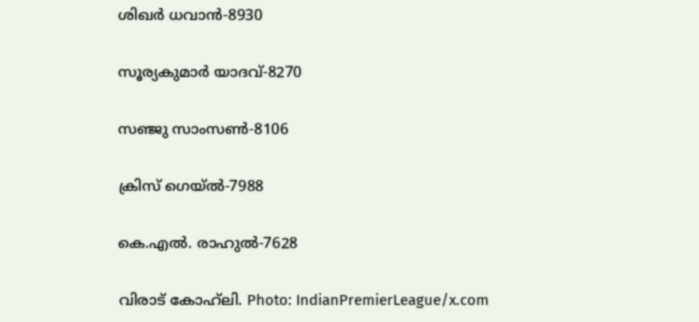ശിഖര്‍ ധവാന്‍-8930

സൂര്യകുമാര്‍ യാദവ്-8270

സഞ്ജു സാംസണ്‍-8106

ക്രിസ് ഗെയ്ല്‍-7988

കെ.എല്‍. രാഹുല്‍-7628

വിരാട് കോഹ്‌ലി. Photo: IndianPremierLeague/x.com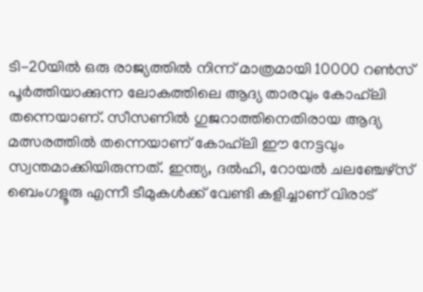ടി-20യില്‍ ഒരു രാജ്യത്തില്‍ നിന്ന് മാത്രമായി 10000 റണ്‍സ് പൂര്‍ത്തിയാക്കുന്ന ലോകത്തിലെ ആദ്യ താരവും കോഹ്‌ലി തന്നെയാണ്. സീസണില്‍ ഗുജറാത്തിനെതിരായ ആദ്യ മത്സരത്തില്‍ തന്നെയാണ് കോഹ്‌ലി ഈ നേട്ടവും സ്വന്തമാക്കിയിരുന്നത്. ഇന്ത്യ, ദല്‍ഹി, റോയല്‍ ചലഞ്ചേഴ്‌സ് ബെംഗളൂരു എന്നീ ടീമുകള്‍ക്ക് വേണ്ടി കളിച്ചാണ് വിരാട്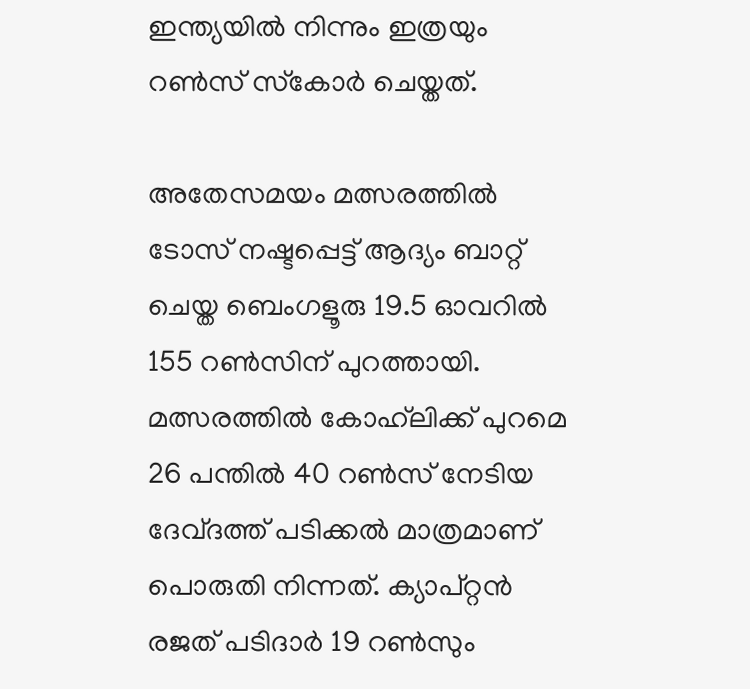ഇന്ത്യയില്‍ നിന്നും ഇത്രയും റണ്‍സ് സ്‌കോര്‍ ചെയ്തത്.

അതേസമയം മത്സരത്തില്‍ ടോസ് നഷ്ടപ്പെട്ട് ആദ്യം ബാറ്റ് ചെയ്ത ബെംഗളൂരു 19.5 ഓവറില്‍ 155 റണ്‍സിന് പുറത്തായി. മത്സരത്തില്‍ കോഹ്‌ലിക്ക് പുറമെ 26 പന്തില്‍ 40 റണ്‍സ് നേടിയ ദേവ്ദത്ത് പടിക്കല്‍ മാത്രമാണ് പൊരുതി നിന്നത്. ക്യാപ്റ്റന്‍ രജത് പടിദാര്‍ 19 റണ്‍സും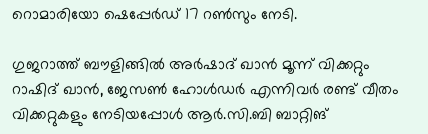റൊമാരിയോ ഷെപ്പേര്‍ഡ് 17 റണ്‍സും നേടി.

ഗുജറാത്ത് ബൗളിങ്ങില്‍ അര്‍ഷാദ് ഖാന്‍ മൂന്ന് വിക്കറ്റും റാഷിദ് ഖാന്‍, ജേസണ്‍ ഹോള്‍ഡര്‍ എന്നിവര്‍ രണ്ട് വീതം വിക്കറ്റുകളും നേടിയപ്പോള്‍ ആര്‍.സി.ബി ബാറ്റിങ്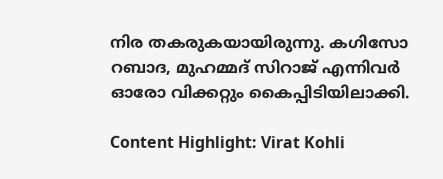നിര തകരുകയായിരുന്നു. കഗിസോ റബാദ, മുഹമ്മദ് സിറാജ് എന്നിവര്‍ ഓരോ വിക്കറ്റും കൈപ്പിടിയിലാക്കി.

Content Highlight: Virat Kohli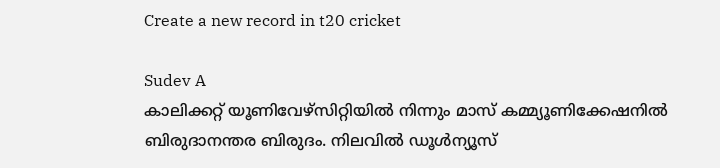Create a new record in t20 cricket

Sudev A
കാലിക്കറ്റ് യൂണിവേഴ്‌സിറ്റിയില്‍ നിന്നും മാസ് കമ്മ്യൂണിക്കേഷനില്‍ ബിരുദാനന്തര ബിരുദം. നിലവില്‍ ഡൂള്‍ന്യൂസ്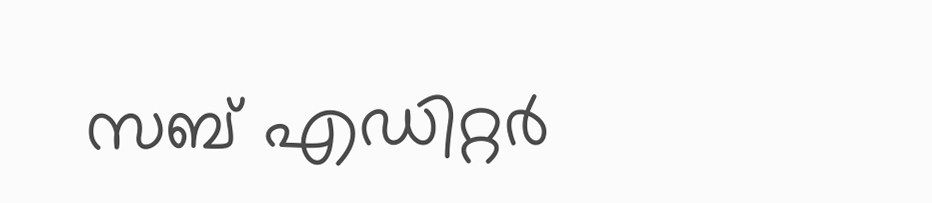സബ് എഡിറ്റര്‍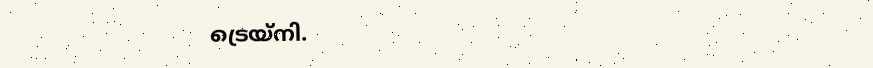ട്രെയ്‌നി.